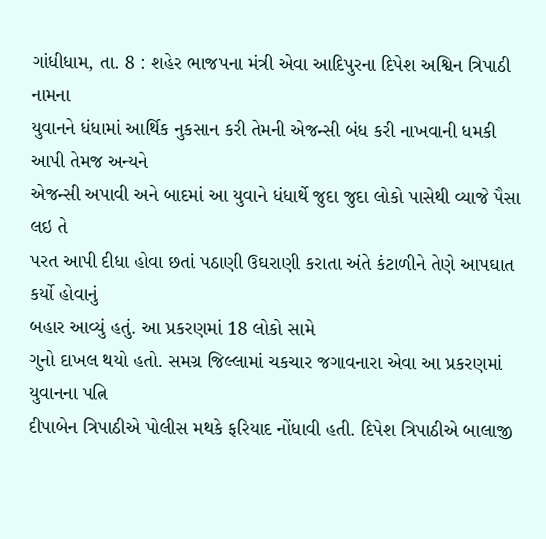ગાંધીધામ, તા. 8 : શહેર ભાજપના મંત્રી એવા આદિપુરના દિપેશ અશ્વિન ત્રિપાઠી નામના
યુવાનને ધંધામાં આર્થિક નુકસાન કરી તેમની એજન્સી બંધ કરી નાખવાની ધમકી આપી તેમજ અન્યને
એજન્સી અપાવી અને બાદમાં આ યુવાને ધંધાર્થે જુદા જુદા લોકો પાસેથી વ્યાજે પૈસા લઇ તે
પરત આપી દીધા હોવા છતાં પઠાણી ઉઘરાણી કરાતા અંતે કંટાળીને તેણે આપઘાત કર્યો હોવાનું
બહાર આવ્યું હતું. આ પ્રકરણમાં 18 લોકો સામે
ગુનો દાખલ થયો હતો. સમગ્ર જિલ્લામાં ચકચાર જગાવનારા એવા આ પ્રકરણમાં યુવાનના પત્નિ
દીપાબેન ત્રિપાઠીએ પોલીસ મથકે ફરિયાદ નોંધાવી હતી. દિપેશ ત્રિપાઠીએ બાલાજી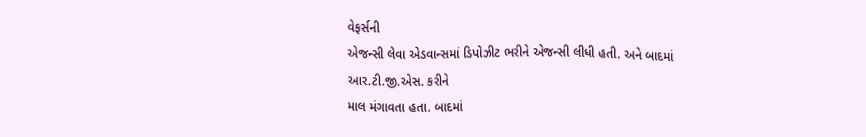વેફર્સની
એજન્સી લેવા એડવાન્સમાં ડિપોઝીટ ભરીને એજન્સી લીધી હતી. અને બાદમાં આર.ટી.જી.એસ. કરીને
માલ મંગાવતા હતા. બાદમાં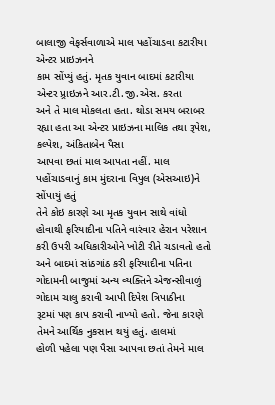બાલાજી વેફર્સવાળાએ માલ પહોંચાડવા કટારીયા એન્ટર પ્રાઇઝનને
કામ સોંપ્યું હતું. મૃતક યુવાન બાદમાં કટારીયા એન્ટર પ્ર્રાઇઝને આર.ટી.જી.એસ. કરતા
અને તે માલ મોકલતા હતા. થોડા સમય બરાબર રહ્યા હતા આ એન્ટર પ્રાઇઝના માલિક તથા રૂપેશ, કલ્પેશ, અંકિતાબેન પૈસા
આપવા છતાં માલ આપતા નહીં. માલ પહોંચાડવાનું કામ મુંદરાના વિપુલ (એસઆઇ)ને સોંપાયું હતું
તેને કોઇ કારણે આ મૃતક યુવાન સાથે વાંધો હોવાથી ફરિયાદીના પતિને વારંવાર હેરાન પરેશાન
કરી ઉપરી અધિકારીઓને ખોટી રીતે ચડાવતો હતો અને બાદમાં સાંઠગાંઠ કરી ફરિયાદીના પતિના
ગોદામની બાજુમાં અન્ય વ્યક્તિને એજન્સીવાળું ગોદામ ચાલુ કરાવી આપી દિપેશ ત્રિપાઠીના
રૂટમાં પણ કાપ કરાવી નાખ્યો હતો. જેના કારણે તેમને આર્થિક નુકસાન થયું હતું. હાલમાં
હોળી પહેલા પણ પૈસા આપવા છતાં તેમને માલ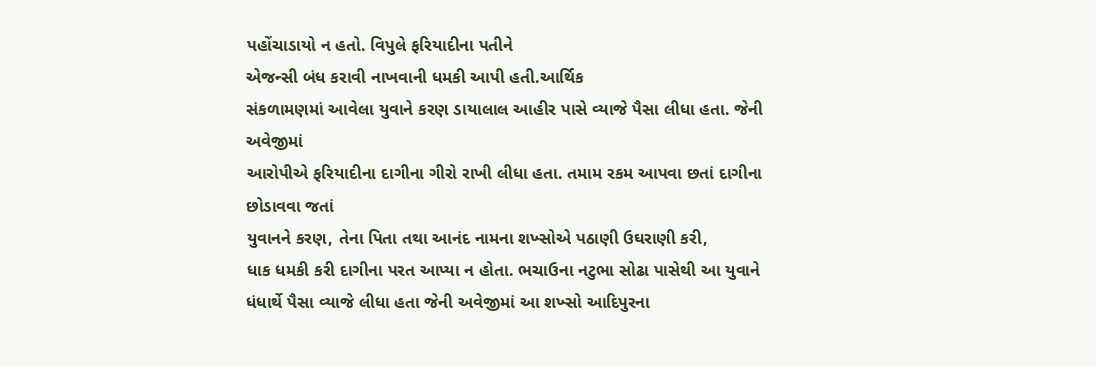પહોંચાડાયો ન હતો. વિપુલે ફરિયાદીના પતીને
એજન્સી બંધ કરાવી નાખવાની ધમકી આપી હતી.આર્થિક
સંકળામણમાં આવેલા યુવાને કરણ ડાયાલાલ આહીર પાસે વ્યાજે પૈસા લીધા હતા. જેની અવેજીમાં
આરોપીએ ફરિયાદીના દાગીના ગીરો રાખી લીધા હતા. તમામ રકમ આપવા છતાં દાગીના છોડાવવા જતાં
યુવાનને કરણ, તેના પિતા તથા આનંદ નામના શખ્સોએ પઠાણી ઉઘરાણી કરી,
ધાક ધમકી કરી દાગીના પરત આપ્યા ન હોતા. ભચાઉના નટુભા સોઢા પાસેથી આ યુવાને
ધંધાર્થે પૈસા વ્યાજે લીધા હતા જેની અવેજીમાં આ શખ્સો આદિપુરના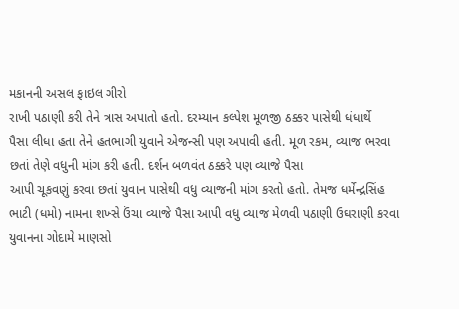મકાનની અસલ ફાઇલ ગીરો
રાખી પઠાણી કરી તેને ત્રાસ અપાતો હતો. દરમ્યાન કલ્પેશ મૂળજી ઠક્કર પાસેથી ધંધાર્થે
પૈસા લીધા હતા તેને હતભાગી યુવાને એજન્સી પણ અપાવી હતી. મૂળ રકમ, વ્યાજ ભરવા છતાં તેણે વધુની માંગ કરી હતી. દર્શન બળવંત ઠક્કરે પણ વ્યાજે પૈસા
આપી ચૂકવણું કરવા છતાં યુવાન પાસેથી વધુ વ્યાજની માંગ કરતો હતો. તેમજ ધર્મેન્દ્રસિંહ
ભાટી (ધમો) નામના શખ્સે ઉંચા વ્યાજે પૈસા આપી વધુ વ્યાજ મેળવી પઠાણી ઉઘરાણી કરવા યુવાનના ગોદામે માણસો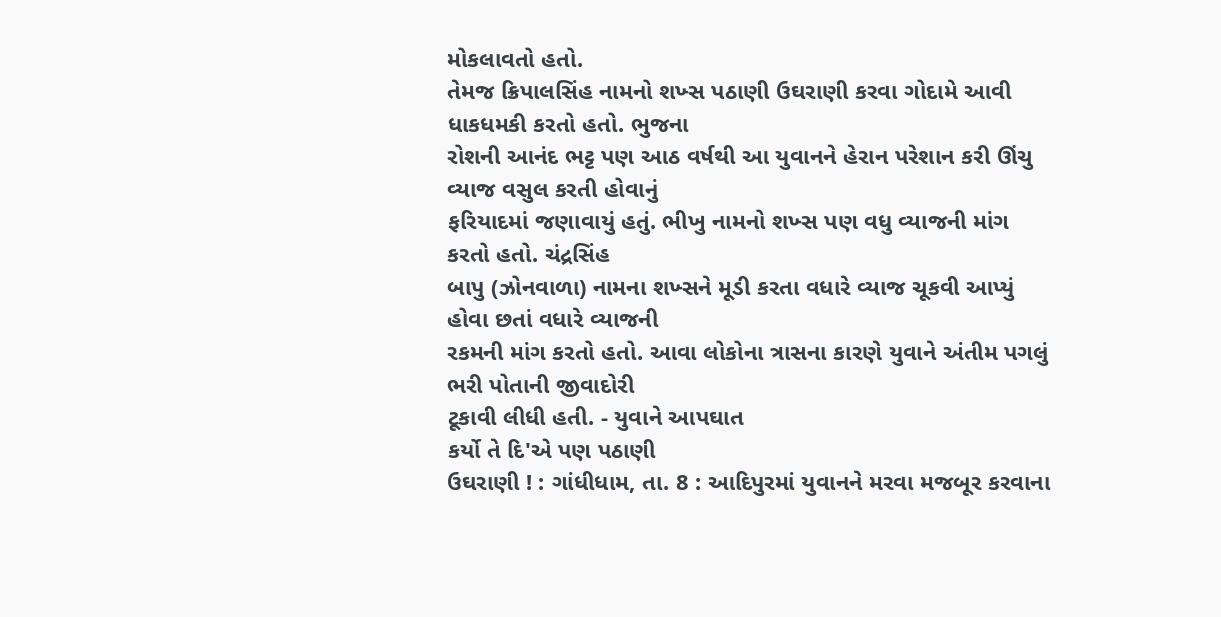મોકલાવતો હતો.
તેમજ ક્રિપાલસિંહ નામનો શખ્સ પઠાણી ઉઘરાણી કરવા ગોદામે આવી ધાકધમકી કરતો હતો. ભુજના
રોશની આનંદ ભટ્ટ પણ આઠ વર્ષથી આ યુવાનને હેરાન પરેશાન કરી ઊંચુ વ્યાજ વસુલ કરતી હોવાનું
ફરિયાદમાં જણાવાયું હતું. ભીખુ નામનો શખ્સ પણ વધુ વ્યાજની માંગ કરતો હતો. ચંદ્રસિંહ
બાપુ (ઝોનવાળા) નામના શખ્સને મૂડી કરતા વધારે વ્યાજ ચૂકવી આપ્યું હોવા છતાં વધારે વ્યાજની
રકમની માંગ કરતો હતો. આવા લોકોના ત્રાસના કારણે યુવાને અંતીમ પગલું ભરી પોતાની જીવાદોરી
ટૂકાવી લીધી હતી. - યુવાને આપઘાત
કર્યો તે દિ'એ પણ પઠાણી
ઉઘરાણી ! : ગાંધીધામ, તા. 8 : આદિપુરમાં યુવાનને મરવા મજબૂર કરવાના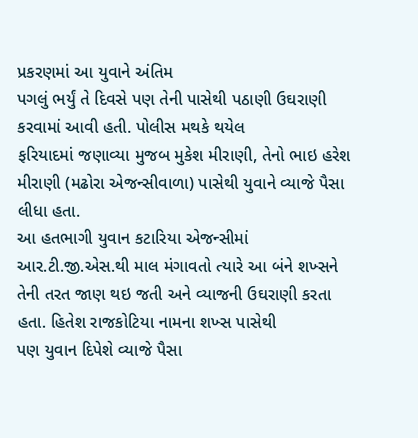પ્રકરણમાં આ યુવાને અંતિમ
પગલું ભર્યું તે દિવસે પણ તેની પાસેથી પઠાણી ઉઘરાણી કરવામાં આવી હતી. પોલીસ મથકે થયેલ
ફરિયાદમાં જણાવ્યા મુજબ મુકેશ મીરાણી, તેનો ભાઇ હરેશ મીરાણી (મઢોરા એજન્સીવાળા) પાસેથી યુવાને વ્યાજે પૈસા લીધા હતા.
આ હતભાગી યુવાન કટારિયા એજન્સીમાં આર.ટી.જી.એસ.થી માલ મંગાવતો ત્યારે આ બંને શખ્સને
તેની તરત જાણ થઇ જતી અને વ્યાજની ઉઘરાણી કરતા હતા. હિતેશ રાજકોટિયા નામના શખ્સ પાસેથી
પણ યુવાન દિપેશે વ્યાજે પૈસા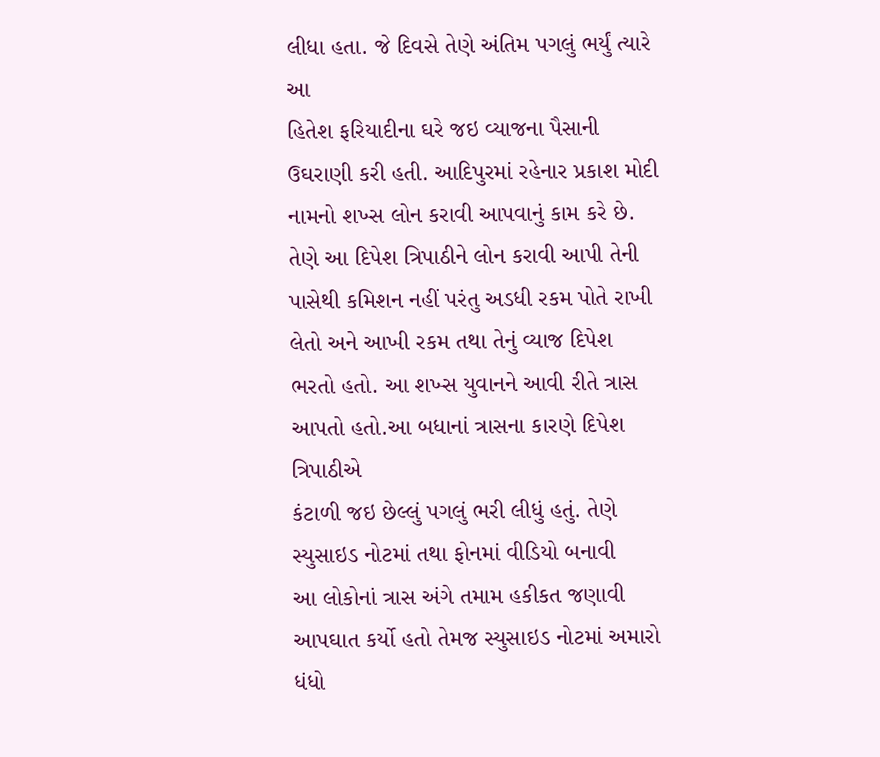લીધા હતા. જે દિવસે તેણે અંતિમ પગલું ભર્યું ત્યારે આ
હિતેશ ફરિયાદીના ઘરે જઇ વ્યાજના પૈસાની ઉઘરાણી કરી હતી. આદિપુરમાં રહેનાર પ્રકાશ મોદી
નામનો શખ્સ લોન કરાવી આપવાનું કામ કરે છે. તેણે આ દિપેશ ત્રિપાઠીને લોન કરાવી આપી તેની
પાસેથી કમિશન નહીં પરંતુ અડધી રકમ પોતે રાખી લેતો અને આખી રકમ તથા તેનું વ્યાજ દિપેશ
ભરતો હતો. આ શખ્સ યુવાનને આવી રીતે ત્રાસ આપતો હતો.આ બધાનાં ત્રાસના કારણે દિપેશ ત્રિપાઠીએ
કંટાળી જઇ છેલ્લું પગલું ભરી લીધું હતું. તેણે સ્યુસાઇડ નોટમાં તથા ફોનમાં વીડિયો બનાવી
આ લોકોનાં ત્રાસ અંગે તમામ હકીકત જણાવી આપઘાત કર્યો હતો તેમજ સ્યુસાઇડ નોટમાં અમારો
ધંધો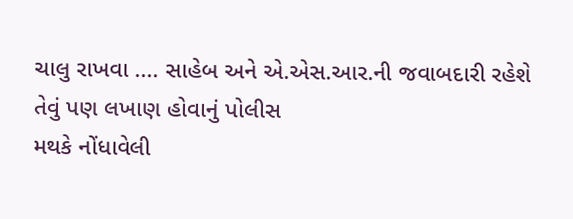ચાલુ રાખવા .... સાહેબ અને એ.એસ.આર.ની જવાબદારી રહેશે તેવું પણ લખાણ હોવાનું પોલીસ
મથકે નોંધાવેલી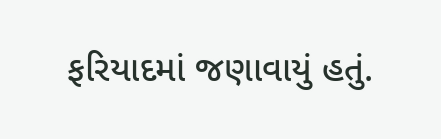ફરિયાદમાં જણાવાયું હતું.